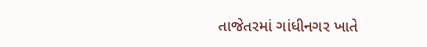તાજેતરમાં ગાંધીનગર ખાતે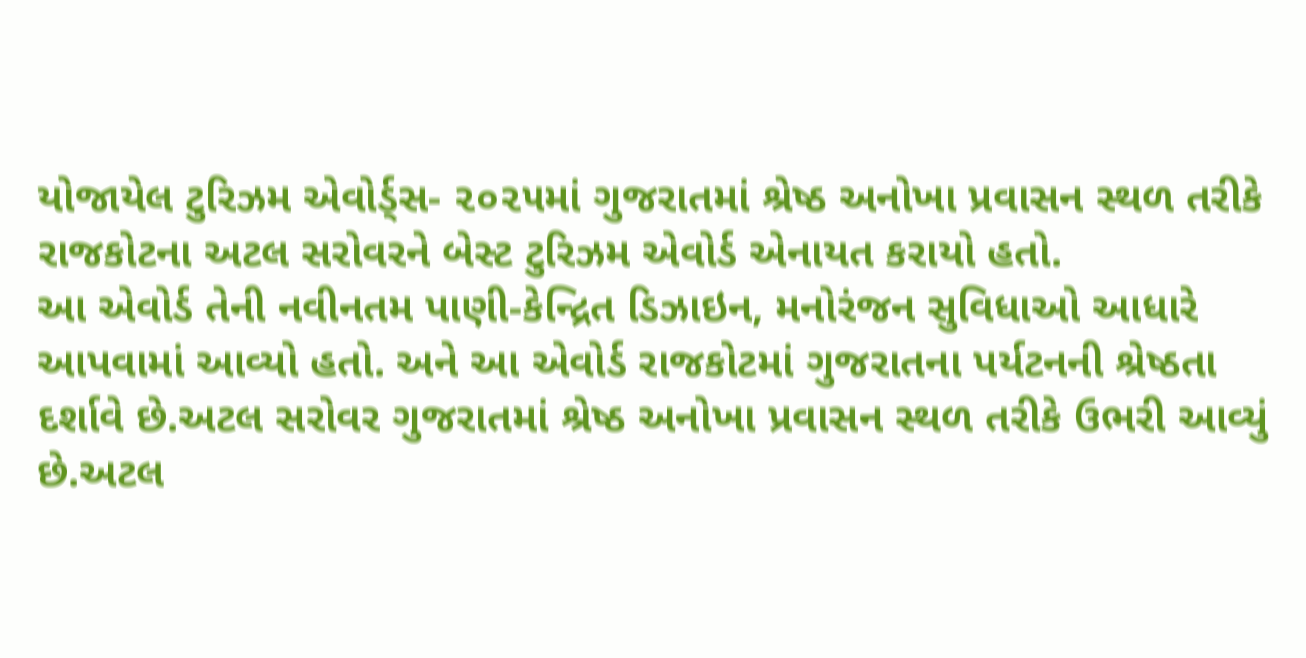યોજાયેલ ટુરિઝમ એવોર્ડ્સ- ૨૦૨૫માં ગુજરાતમાં શ્રેષ્ઠ અનોખા પ્રવાસન સ્થળ તરીકે રાજકોટના અટલ સરોવરને બેસ્ટ ટુરિઝમ એવોર્ડ એનાયત કરાયો હતો.
આ એવોર્ડ તેની નવીનતમ પાણી-કેન્દ્રિત ડિઝાઇન, મનોરંજન સુવિધાઓ આધારે આપવામાં આવ્યો હતો. અને આ એવોર્ડ રાજકોટમાં ગુજરાતના પર્યટનની શ્રેષ્ઠતા દર્શાવે છે.અટલ સરોવર ગુજરાતમાં શ્રેષ્ઠ અનોખા પ્રવાસન સ્થળ તરીકે ઉભરી આવ્યું છે.અટલ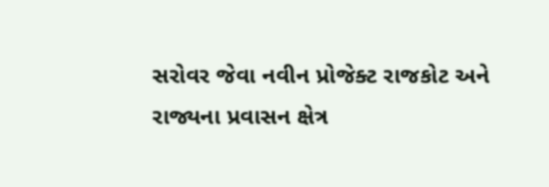સરોવર જેવા નવીન પ્રોજેક્ટ રાજકોટ અને રાજ્યના પ્રવાસન ક્ષેત્ર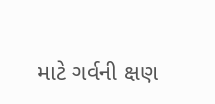માટે ગર્વની ક્ષણ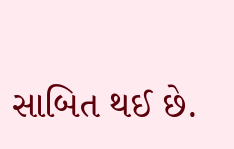સાબિત થઈ છે.